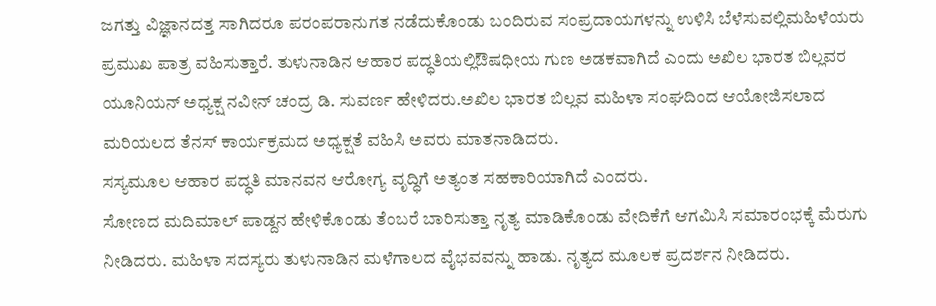ಜಗತ್ತು ವಿಜ್ಞಾನದತ್ತ ಸಾಗಿದರೂ ಪರಂಪರಾನುಗತ ನಡೆದುಕೊಂಡು ಬಂದಿರುವ ಸಂಪ್ರದಾಯಗಳನ್ನು ಉಳಿಸಿ ಬೆಳೆಸುವಲ್ಲಿಮಹಿಳೆಯರು ಪ್ರಮುಖ ಪಾತ್ರ ವಹಿಸುತ್ತಾರೆ. ತುಳುನಾಡಿನ ಆಹಾರ ಪದ್ಧತಿಯಲ್ಲಿಔಷಧೀಯ ಗುಣ ಅಡಕವಾಗಿದೆ ಎಂದು ಅಖಿಲ ಭಾರತ ಬಿಲ್ಲವರ ಯೂನಿಯನ್ ಅಧ್ಯಕ್ಷ ನವೀನ್ ಚಂದ್ರ ಡಿ. ಸುವರ್ಣ ಹೇಳಿದರು.ಅಖಿಲ ಭಾರತ ಬಿಲ್ಲವ ಮಹಿಳಾ ಸಂಘದಿಂದ ಆಯೋಜಿಸಲಾದ ಮರಿಯಲದ ತೆನಸ್ ಕಾರ್ಯಕ್ರಮದ ಅಧ್ಯಕ್ಷತೆ ವಹಿಸಿ ಅವರು ಮಾತನಾಡಿದರು.
ಸಸ್ಯಮೂಲ ಆಹಾರ ಪದ್ಧತಿ ಮಾನವನ ಆರೋಗ್ಯ ವೃದ್ಧಿಗೆ ಅತ್ಯಂತ ಸಹಕಾರಿಯಾಗಿದೆ ಎಂದರು.
ಸೋಣದ ಮದಿಮಾಲ್ ಪಾಡ್ದನ ಹೇಳಿಕೊಂಡು ತೆಂಬರೆ ಬಾರಿಸುತ್ತಾ ನೃತ್ಯ ಮಾಡಿಕೊಂಡು ವೇದಿಕೆಗೆ ಆಗಮಿಸಿ ಸಮಾರಂಭಕ್ಕೆ ಮೆರುಗು ನೀಡಿದರು. ಮಹಿಳಾ ಸದಸ್ಯರು ತುಳುನಾಡಿನ ಮಳೆಗಾಲದ ವೈಭವವನ್ನು ಹಾಡು. ನೃತ್ಯದ ಮೂಲಕ ಪ್ರದರ್ಶನ ನೀಡಿದರು.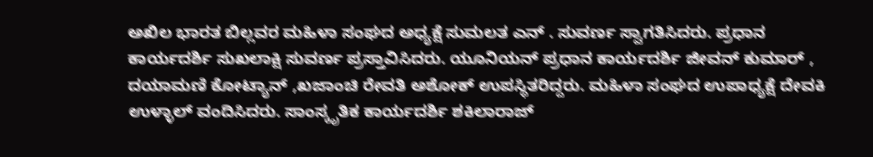ಅಖಿಲ ಭಾರತ ಬಿಲ್ಲವರ ಮಹಿಳಾ ಸಂಘದ ಅಧ್ಯಕ್ಷೆ ಸುಮಲತ ಎನ್ . ಸುವರ್ಣ ಸ್ವಾಗತಿಸಿದರು. ಪ್ರಧಾನ ಕಾರ್ಯದರ್ಶಿ ಸುಖಲಾಕ್ಷಿ ಸುವರ್ಣ ಪ್ರಸ್ತಾವಿಸಿದರು. ಯೂನಿಯನ್ ಪ್ರಧಾನ ಕಾರ್ಯದರ್ಶಿ ಜೀವನ್ ಕುಮಾರ್ , ದಯಾಮಣಿ ಕೋಟ್ಯಾನ್ ,ಖಜಾಂಚಿ ರೇವತಿ ಅಶೋಕ್ ಉಪಸ್ಥಿತರಿದ್ದರು. ಮಹಿಳಾ ಸಂಘದ ಉಪಾಧ್ಯಕ್ಷೆ ದೇವಕಿ ಉಳ್ಳಾಲ್ ವಂದಿಸಿದರು. ಸಾಂಸ್ಕೃತಿಕ ಕಾರ್ಯದರ್ಶಿ ಶಕಿಲಾರಾಜ್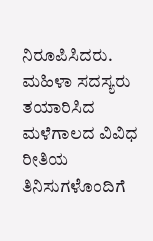ನಿರೂಪಿಸಿದರು. ಮಹಿಳಾ ಸದಸ್ಯರು ತಯಾರಿಸಿದ ಮಳೆಗಾಲದ ವಿವಿಧ ರೀತಿಯ ತಿನಿಸುಗಳೊಂದಿಗೆ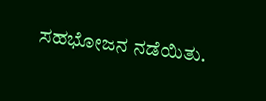ಸಹಭೋಜನ ನಡೆಯಿತು.